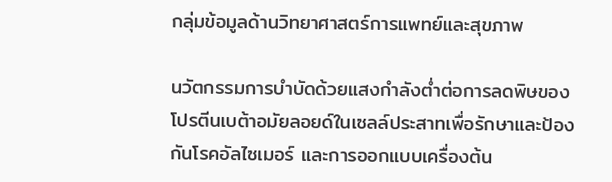กลุ่มข้อมูลด้านวิทยาศาสตร์การแพทย์และสุขภาพ

นวัตกรรมการบำบัดด้วยแสงกำลังต่ำต่อการลดพิษของโปรตีนเบต้าอมัยลอยด์ในเซลล์ประสาทเพื่อรักษาและป้องกันโรคอัลไซเมอร์ และการออกแบบเครื่องต้น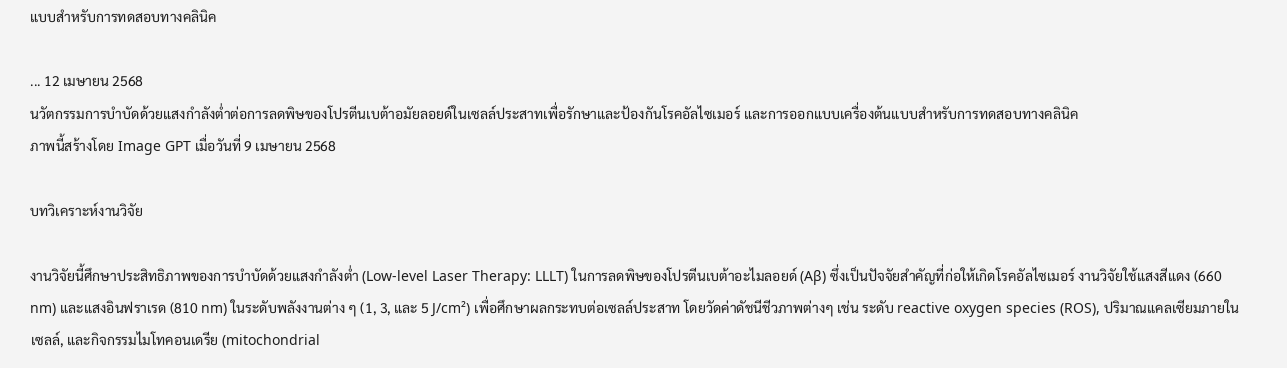แบบสำหรับการทดสอบทางคลินิค

... 12 เมษายน 2568
นวัตกรรมการบำบัดด้วยแสงกำลังต่ำต่อการลดพิษของโปรตีนเบต้าอมัยลอยด์ในเซลล์ประสาทเพื่อรักษาและป้องกันโรคอัลไซเมอร์ และการออกแบบเครื่องต้นแบบสำหรับการทดสอบทางคลินิค
ภาพนี้สร้างโดย Image GPT เมื่อวันที่ 9 เมษายน 2568

บทวิเคราะห์งานวิจัย

งานวิจัยนี้ศึกษาประสิทธิภาพของการบำบัดด้วยแสงกำลังต่ำ (Low-level Laser Therapy: LLLT) ในการลดพิษของโปรตีนเบต้าอะไมลอยด์ (Aβ) ซึ่งเป็นปัจจัยสำคัญที่ก่อให้เกิดโรคอัลไซเมอร์ งานวิจัยใช้แสงสีแดง (660 nm) และแสงอินฟราเรด (810 nm) ในระดับพลังงานต่าง ๆ (1, 3, และ 5 J/cm²) เพื่อศึกษาผลกระทบต่อเซลล์ประสาท โดยวัดค่าดัชนีชีวภาพต่างๆ เช่น ระดับ reactive oxygen species (ROS), ปริมาณแคลเซียมภายในเซลล์, และกิจกรรมไมโทคอนเดรีย (mitochondrial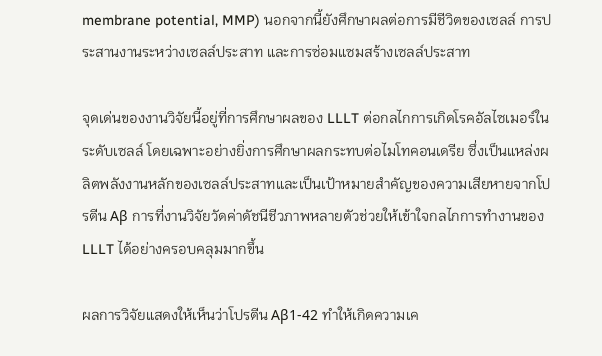membrane potential, MMP) นอกจากนี้ยังศึกษาผลต่อการมีชีวิตของเซลล์ การประสานงานระหว่างเซลล์ประสาท และการซ่อมแซมสร้างเซลล์ประสาท

จุดเด่นของงานวิจัยนี้อยู่ที่การศึกษาผลของ LLLT ต่อกลไกการเกิดโรคอัลไซเมอร์ในระดับเซลล์ โดยเฉพาะอย่างยิ่งการศึกษาผลกระทบต่อไมโทคอนเดรีย ซึ่งเป็นแหล่งผลิตพลังงานหลักของเซลล์ประสาทและเป็นเป้าหมายสำคัญของความเสียหายจากโปรตีน Aβ การที่งานวิจัยวัดค่าดัชนีชีวภาพหลายตัวช่วยให้เข้าใจกลไกการทำงานของ LLLT ได้อย่างครอบคลุมมากขึ้น

ผลการวิจัยแสดงให้เห็นว่าโปรตีน Aβ1-42 ทำให้เกิดความเค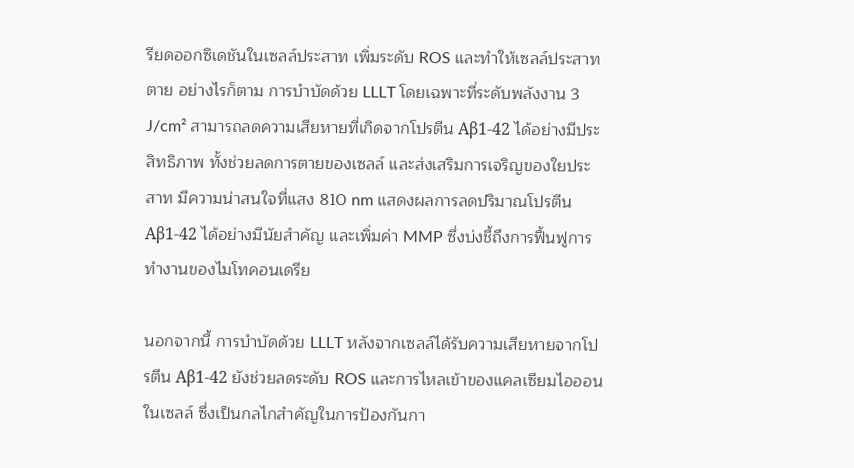รียดออกซิเดชันในเซลล์ประสาท เพิ่มระดับ ROS และทำให้เซลล์ประสาทตาย อย่างไรก็ตาม การบำบัดด้วย LLLT โดยเฉพาะที่ระดับพลังงาน 3 J/cm² สามารถลดความเสียหายที่เกิดจากโปรตีน Aβ1-42 ได้อย่างมีประสิทธิภาพ ทั้งช่วยลดการตายของเซลล์ และส่งเสริมการเจริญของใยประสาท มีความน่าสนใจที่แสง 810 nm แสดงผลการลดปริมาณโปรตีน Aβ1-42 ได้อย่างมีนัยสำคัญ และเพิ่มค่า MMP ซึ่งบ่งชี้ถึงการฟื้นฟูการทำงานของไมโทคอนเดรีย

นอกจากนี้ การบำบัดด้วย LLLT หลังจากเซลล์ได้รับความเสียหายจากโปรตีน Aβ1-42 ยังช่วยลดระดับ ROS และการไหลเข้าของแคลเซียมไอออนในเซลล์ ซึ่งเป็นกลไกสำคัญในการป้องกันกา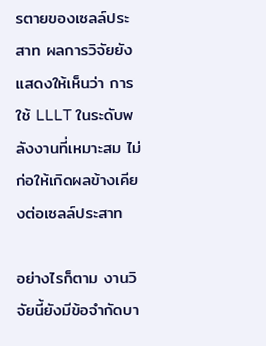รตายของเซลล์ประสาท ผลการวิจัยยังแสดงให้เห็นว่า การใช้ LLLT ในระดับพลังงานที่เหมาะสม ไม่ก่อให้เกิดผลข้างเคียงต่อเซลล์ประสาท

อย่างไรก็ตาม งานวิจัยนี้ยังมีข้อจำกัดบา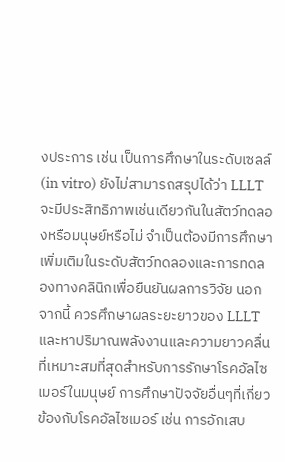งประการ เช่น เป็นการศึกษาในระดับเซลล์ (in vitro) ยังไม่สามารถสรุปได้ว่า LLLT จะมีประสิทธิภาพเช่นเดียวกันในสัตว์ทดลองหรือมนุษย์หรือไม่ จำเป็นต้องมีการศึกษาเพิ่มเติมในระดับสัตว์ทดลองและการทดลองทางคลินิกเพื่อยืนยันผลการวิจัย นอกจากนี้ ควรศึกษาผลระยะยาวของ LLLT และหาปริมาณพลังงานและความยาวคลื่นที่เหมาะสมที่สุดสำหรับการรักษาโรคอัลไซเมอร์ในมนุษย์ การศึกษาปัจจัยอื่นๆที่เกี่ยวข้องกับโรคอัลไซเมอร์ เช่น การอักเสบ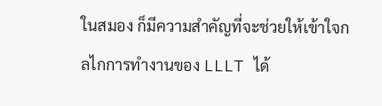ในสมอง ก็มีความสำคัญที่จะช่วยให้เข้าใจกลไกการทำงานของ LLLT ได้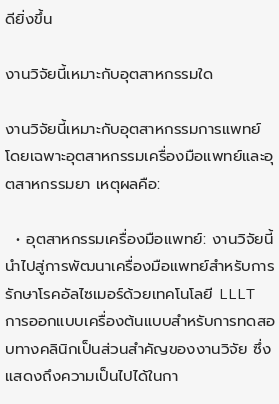ดียิ่งขึ้น

งานวิจัยนี้เหมาะกับอุตสาหกรรมใด

งานวิจัยนี้เหมาะกับอุตสาหกรรมการแพทย์ โดยเฉพาะอุตสาหกรรมเครื่องมือแพทย์และอุตสาหกรรมยา เหตุผลคือ:

  • อุตสาหกรรมเครื่องมือแพทย์: งานวิจัยนี้นำไปสู่การพัฒนาเครื่องมือแพทย์สำหรับการรักษาโรคอัลไซเมอร์ด้วยเทคโนโลยี LLLT การออกแบบเครื่องต้นแบบสำหรับการทดสอบทางคลินิกเป็นส่วนสำคัญของงานวิจัย ซึ่งแสดงถึงความเป็นไปได้ในกา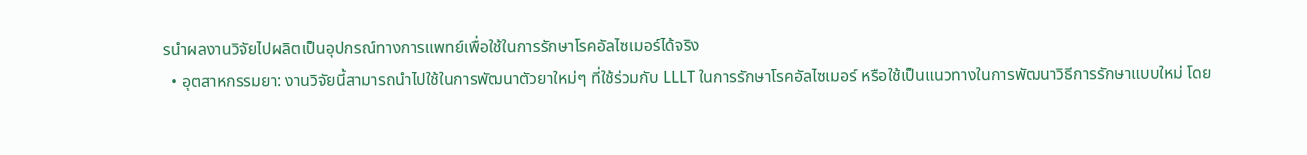รนำผลงานวิจัยไปผลิตเป็นอุปกรณ์ทางการแพทย์เพื่อใช้ในการรักษาโรคอัลไซเมอร์ได้จริง
  • อุตสาหกรรมยา: งานวิจัยนี้สามารถนำไปใช้ในการพัฒนาตัวยาใหม่ๆ ที่ใช้ร่วมกับ LLLT ในการรักษาโรคอัลไซเมอร์ หรือใช้เป็นแนวทางในการพัฒนาวิธีการรักษาแบบใหม่ โดย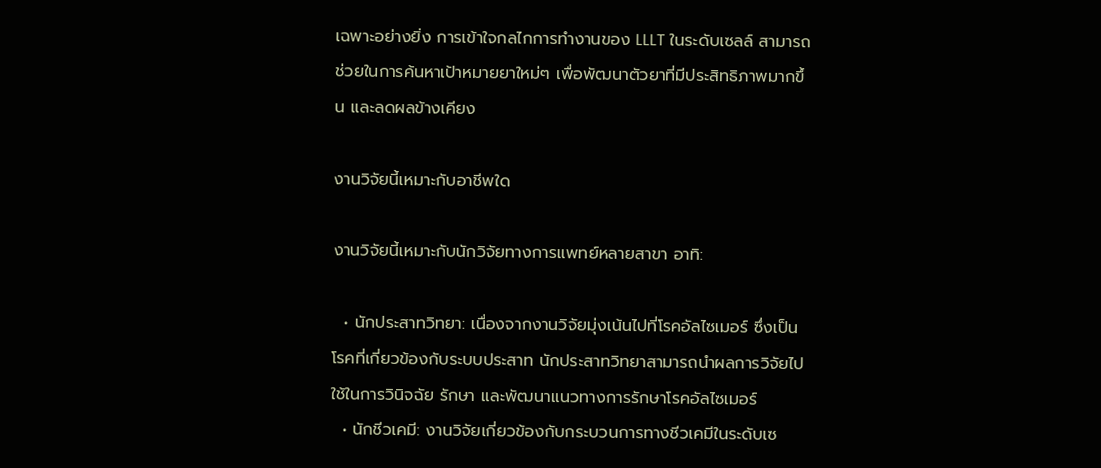เฉพาะอย่างยิ่ง การเข้าใจกลไกการทำงานของ LLLT ในระดับเซลล์ สามารถช่วยในการค้นหาเป้าหมายยาใหม่ๆ เพื่อพัฒนาตัวยาที่มีประสิทธิภาพมากขึ้น และลดผลข้างเคียง

งานวิจัยนี้เหมาะกับอาชีพใด

งานวิจัยนี้เหมาะกับนักวิจัยทางการแพทย์หลายสาขา อาทิ:

  • นักประสาทวิทยา: เนื่องจากงานวิจัยมุ่งเน้นไปที่โรคอัลไซเมอร์ ซึ่งเป็นโรคที่เกี่ยวข้องกับระบบประสาท นักประสาทวิทยาสามารถนำผลการวิจัยไปใช้ในการวินิจฉัย รักษา และพัฒนาแนวทางการรักษาโรคอัลไซเมอร์
  • นักชีวเคมี: งานวิจัยเกี่ยวข้องกับกระบวนการทางชีวเคมีในระดับเซ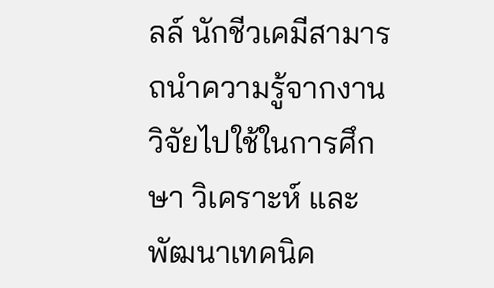ลล์ นักชีวเคมีสามารถนำความรู้จากงานวิจัยไปใช้ในการศึกษา วิเคราะห์ และพัฒนาเทคนิค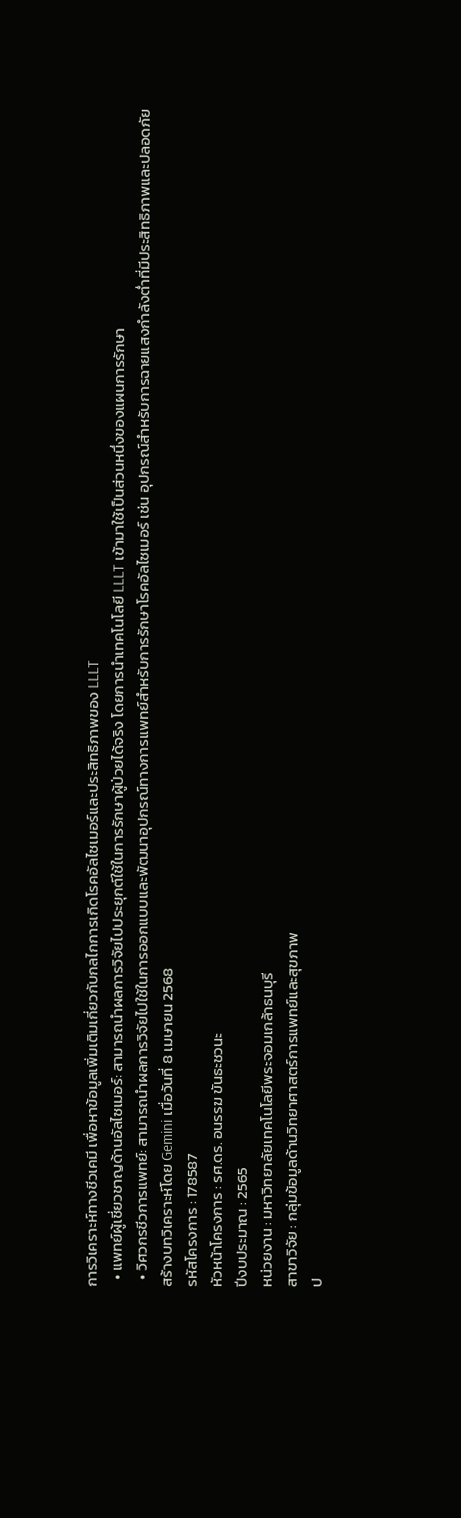การวิเคราะห์ทางชีวเคมี เพื่อหาข้อมูลเพิ่มเติมเกี่ยวกับกลไกการเกิดโรคอัลไซเมอร์และประสิทธิภาพของ LLLT
  • แพทย์ผู้เชี่ยวชาญด้านอัลไซเมอร์: สามารถนำผลการวิจัยไปประยุกต์ใช้ในการรักษาผู้ป่วยได้จริง โดยการนำเทคโนโลยี LLLT เข้ามาใช้เป็นส่วนหนึ่งของแผนการรักษา
  • วิศวกรชีวการแพทย์: สามารถนำผลการวิจัยไปใช้ในการออกแบบและพัฒนาอุปกรณ์ทางการแพทย์สำหรับการรักษาโรคอัลไซเมอร์ เช่น อุปกรณ์สำหรับการฉายแสงกำลังต่ำที่มีประสิทธิภาพและปลอดภัย
สร้างบทวิเคราะห์โดย Gemini เมื่อวันที่ 8 เมษายน 2568
รหัสโครงการ : 178587
หัวหน้าโครงการ : รศ.ดร. อนรรฆ ขันธะชวนะ
ปีงบประมาณ : 2565
หน่วยงาน : มหาวิทยาลัยเทคโนโลยีพระจอมเกล้าธนบุรี
สาขาวิจัย : กลุ่มข้อมูลด้านวิทยาศาสตร์การแพทย์และสุขภาพ
ป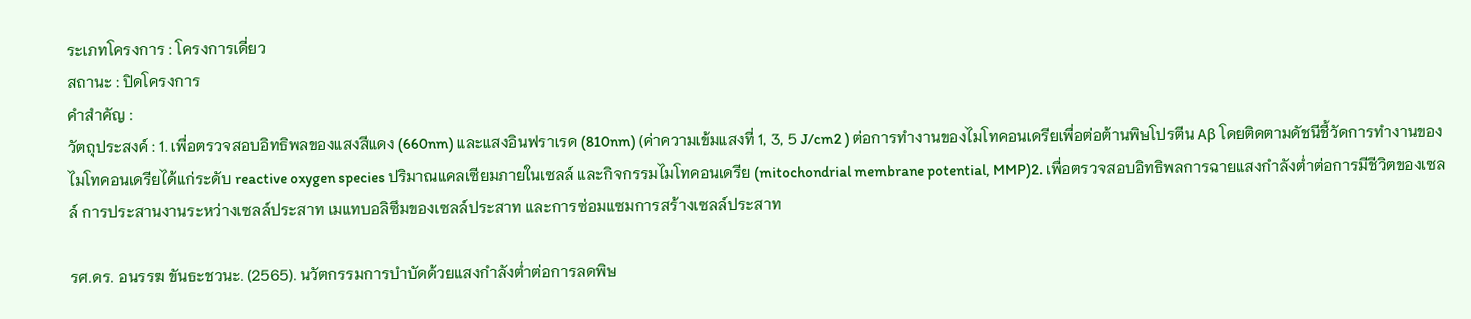ระเภทโครงการ : โครงการเดี่ยว
สถานะ : ปิดโครงการ
คำสำคัญ :
วัตถุประสงค์ : 1. เพื่อตรวจสอบอิทธิพลของแสงสีแดง (660nm) และแสงอินฟราเรด (810nm) (ค่าความเข้มแสงที่ 1, 3, 5 J/cm2 ) ต่อการทำงานของไมโทคอนเดรียเพื่อต่อต้านพิษโปรตีน Aβ โดยติดตามดัชนีชี้วัดการทำงานของไมโทคอนเดรียได้แก่ระดับ reactive oxygen species ปริมาณแคลเซียมภายในเซลล์ และกิจกรรมไมโทคอนเดรีย (mitochondrial membrane potential, MMP)2. เพื่อตรวจสอบอิทธิพลการฉายแสงกำลังต่ำต่อการมีชีวิตของเซลล์ การประสานงานระหว่างเซลล์ประสาท เมแทบอลิซึมของเซลล์ประสาท และการซ่อมแซมการสร้างเซลล์ประสาท

รศ.ดร. อนรรฆ ขันธะชวนะ. (2565). นวัตกรรมการบำบัดด้วยแสงกำลังต่ำต่อการลดพิษ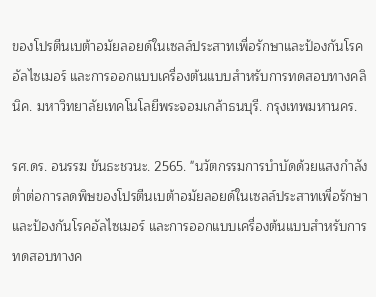ของโปรตีนเบต้าอมัยลอยด์ในเซลล์ประสาทเพื่อรักษาและป้องกันโรคอัลไซเมอร์ และการออกแบบเครื่องต้นแบบสำหรับการทดสอบทางคลินิค. มหาวิทยาลัยเทคโนโลยีพระจอมเกล้าธนบุรี. กรุงเทพมหานคร.

รศ.ดร. อนรรฆ ขันธะชวนะ. 2565. "นวัตกรรมการบำบัดด้วยแสงกำลังต่ำต่อการลดพิษของโปรตีนเบต้าอมัยลอยด์ในเซลล์ประสาทเพื่อรักษาและป้องกันโรคอัลไซเมอร์ และการออกแบบเครื่องต้นแบบสำหรับการทดสอบทางค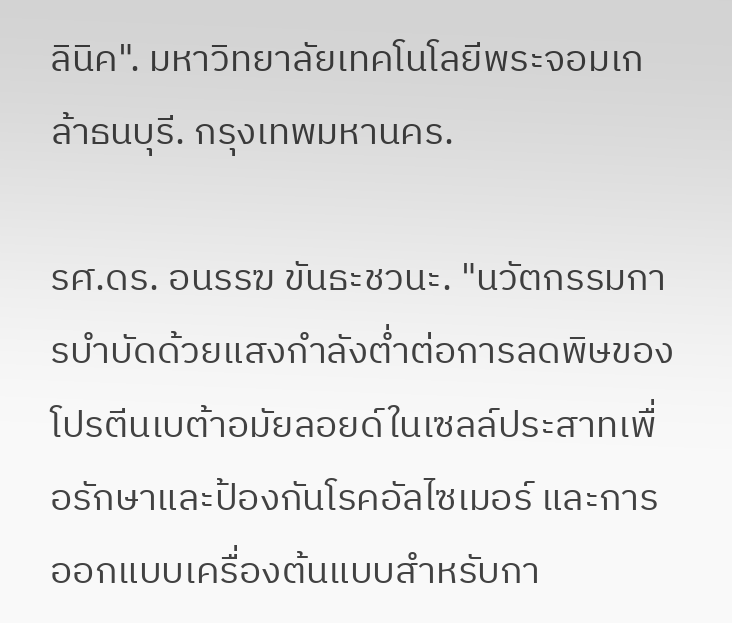ลินิค". มหาวิทยาลัยเทคโนโลยีพระจอมเกล้าธนบุรี. กรุงเทพมหานคร.

รศ.ดร. อนรรฆ ขันธะชวนะ. "นวัตกรรมการบำบัดด้วยแสงกำลังต่ำต่อการลดพิษของโปรตีนเบต้าอมัยลอยด์ในเซลล์ประสาทเพื่อรักษาและป้องกันโรคอัลไซเมอร์ และการออกแบบเครื่องต้นแบบสำหรับกา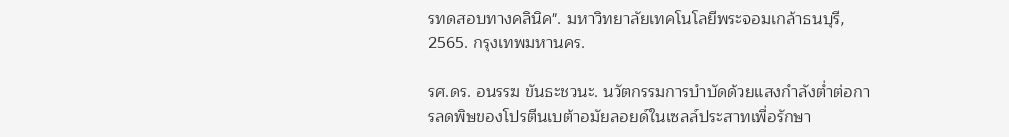รทดสอบทางคลินิค". มหาวิทยาลัยเทคโนโลยีพระจอมเกล้าธนบุรี, 2565. กรุงเทพมหานคร.

รศ.ดร. อนรรฆ ขันธะชวนะ. นวัตกรรมการบำบัดด้วยแสงกำลังต่ำต่อการลดพิษของโปรตีนเบต้าอมัยลอยด์ในเซลล์ประสาทเพื่อรักษา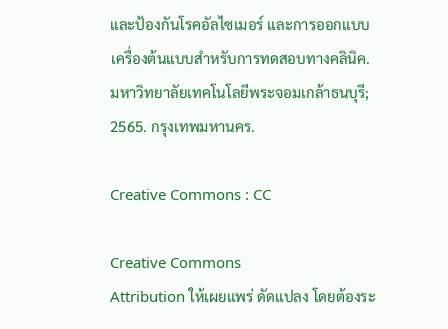และป้องกันโรคอัลไซเมอร์ และการออกแบบเครื่องต้นแบบสำหรับการทดสอบทางคลินิค. มหาวิทยาลัยเทคโนโลยีพระจอมเกล้าธนบุรี; 2565. กรุงเทพมหานคร.

Creative Commons : CC

Creative Commons
Attribution ให้เผยแพร่ ดัดแปลง โดยต้องระ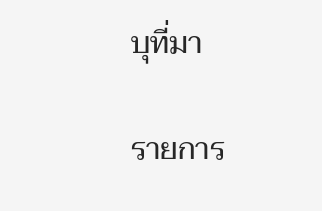บุที่มา

รายการ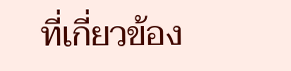ที่เกี่ยวข้อง